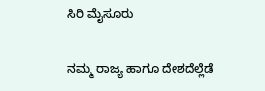ಸಿರಿ ಮೈಸೂರು

ನಮ್ಮ ರಾಜ್ಯ ಹಾಗೂ ದೇಶದೆಲ್ಲೆಡೆ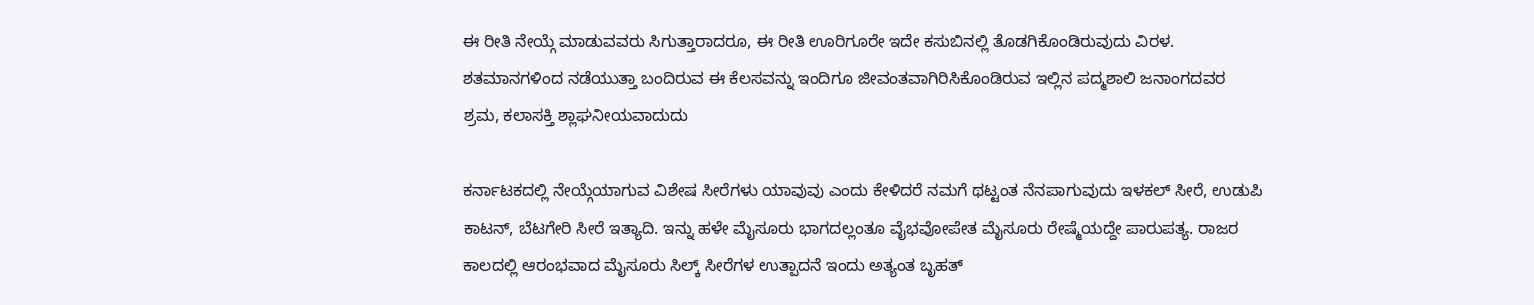ಈ ರೀತಿ ನೇಯ್ಗೆ ಮಾಡುವವರು ಸಿಗುತ್ತಾರಾದರೂ, ಈ ರೀತಿ ಊರಿಗೂರೇ ಇದೇ ಕಸುಬಿನಲ್ಲಿ ತೊಡಗಿಕೊಂಡಿರುವುದು ವಿರಳ. ಶತಮಾನಗಳಿಂದ ನಡೆಯುತ್ತಾ ಬಂದಿರುವ ಈ ಕೆಲಸವನ್ನು ಇಂದಿಗೂ ಜೀವಂತವಾಗಿರಿಸಿಕೊಂಡಿರುವ ಇಲ್ಲಿನ ಪದ್ಮಶಾಲಿ ಜನಾಂಗದವರ ಶ್ರಮ, ಕಲಾಸಕ್ತಿ ಶ್ಲಾಘನೀಯವಾದುದು

ಕರ್ನಾಟಕದಲ್ಲಿ ನೇಯ್ಗೆಯಾಗುವ ವಿಶೇಷ ಸೀರೆಗಳು ಯಾವುವು ಎಂದು ಕೇಳಿದರೆ ನಮಗೆ ಥಟ್ಟಂತ ನೆನಪಾಗುವುದು ಇಳಕಲ್ ಸೀರೆ, ಉಡುಪಿ ಕಾಟನ್, ಬೆಟಗೇರಿ ಸೀರೆ ಇತ್ಯಾದಿ. ಇನ್ನು ಹಳೇ ಮೈಸೂರು ಭಾಗದಲ್ಲಂತೂ ವೈಭವೋಪೇತ ಮೈಸೂರು ರೇಷ್ಮೆಯದ್ದೇ ಪಾರುಪತ್ಯ. ರಾಜರ ಕಾಲದಲ್ಲಿ ಆರಂಭವಾದ ಮೈಸೂರು ಸಿಲ್ಕ್ ಸೀರೆಗಳ ಉತ್ಪಾದನೆ ಇಂದು ಅತ್ಯಂತ ಬೃಹತ್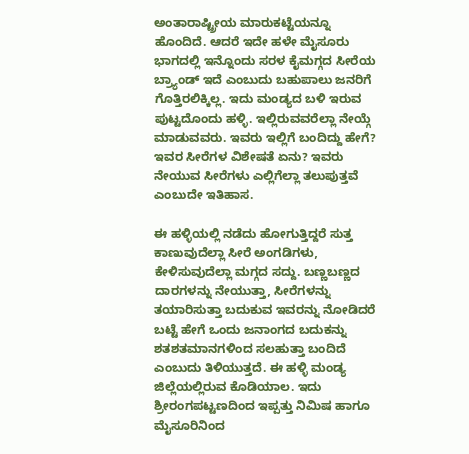ಅಂತಾರಾಷ್ಟ್ರೀಯ ಮಾರುಕಟ್ಟೆಯನ್ನೂ ಹೊಂದಿದೆ. ಆದರೆ ಇದೇ ಹಳೇ ಮೈಸೂರು ಭಾಗದಲ್ಲಿ ಇನ್ನೊಂದು ಸರಳ ಕೈಮಗ್ಗದ ಸೀರೆಯ ಬ್ರ್ಯಾಂಡ್ ಇದೆ ಎಂಬುದು ಬಹುಪಾಲು ಜನರಿಗೆ ಗೊತ್ತಿರಲಿಕ್ಕಿಲ್ಲ. ಇದು ಮಂಡ್ಯದ ಬಳಿ ಇರುವ ಪುಟ್ಟದೊಂದು ಹಳ್ಳಿ. ಇಲ್ಲಿರುವವರೆಲ್ಲಾ ನೇಯ್ಗೆ ಮಾಡುವವರು. ಇವರು ಇಲ್ಲಿಗೆ ಬಂದಿದ್ದು ಹೇಗೆ? ಇವರ ಸೀರೆಗಳ ವಿಶೇಷತೆ ಏನು? ಇವರು ನೇಯುವ ಸೀರೆಗಳು ಎಲ್ಲಿಗೆಲ್ಲಾ ತಲುಪುತ್ತವೆ ಎಂಬುದೇ ಇತಿಹಾಸ.

ಈ ಹಳ್ಳಿಯಲ್ಲಿ ನಡೆದು ಹೋಗುತ್ತಿದ್ದರೆ ಸುತ್ತ ಕಾಣುವುದೆಲ್ಲಾ ಸೀರೆ ಅಂಗಡಿಗಳು, ಕೇಳಿಸುವುದೆಲ್ಲಾ ಮಗ್ಗದ ಸದ್ದು. ಬಣ್ಣಬಣ್ಣದ ದಾರಗಳನ್ನು ನೇಯುತ್ತಾ, ಸೀರೆಗಳನ್ನು ತಯಾರಿಸುತ್ತಾ ಬದುಕುವ ಇವರನ್ನು ನೋಡಿದರೆ ಬಟ್ಟೆ ಹೇಗೆ ಒಂದು ಜನಾಂಗದ ಬದುಕನ್ನು ಶತಶತಮಾನಗಳಿಂದ ಸಲಹುತ್ತಾ ಬಂದಿದೆ ಎಂಬುದು ತಿಳಿಯುತ್ತದೆ. ಈ ಹಳ್ಳಿ ಮಂಡ್ಯ ಜಿಲ್ಲೆಯಲ್ಲಿರುವ ಕೊಡಿಯಾಲ. ಇದು ಶ್ರೀರಂಗಪಟ್ಟಣದಿಂದ ಇಪ್ಪತ್ತು ನಿಮಿಷ ಹಾಗೂ ಮೈಸೂರಿನಿಂದ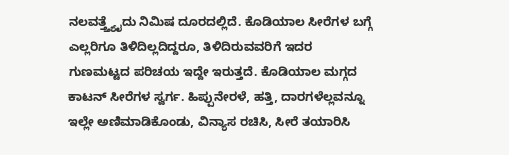ನಲವತ್ತ್ತ್ಯೈದು ನಿಮಿಷ ದೂರದಲ್ಲಿದೆ. ಕೊಡಿಯಾಲ ಸೀರೆಗಳ ಬಗ್ಗೆ ಎಲ್ಲರಿಗೂ ತಿಳಿದಿಲ್ಲದಿದ್ದರೂ, ತಿಳಿದಿರುವವರಿಗೆ ಇದರ ಗುಣಮಟ್ಟದ ಪರಿಚಯ ಇದ್ದೇ ಇರುತ್ತದೆ. ಕೊಡಿಯಾಲ ಮಗ್ಗದ ಕಾಟನ್ ಸೀರೆಗಳ ಸ್ವರ್ಗ. ಹಿಪ್ಪುನೇರಳೆ, ಹತ್ತಿ, ದಾರಗಳೆಲ್ಲವನ್ನೂ ಇಲ್ಲೇ ಅಣಿಮಾಡಿಕೊಂಡು, ವಿನ್ಯಾಸ ರಚಿಸಿ, ಸೀರೆ ತಯಾರಿಸಿ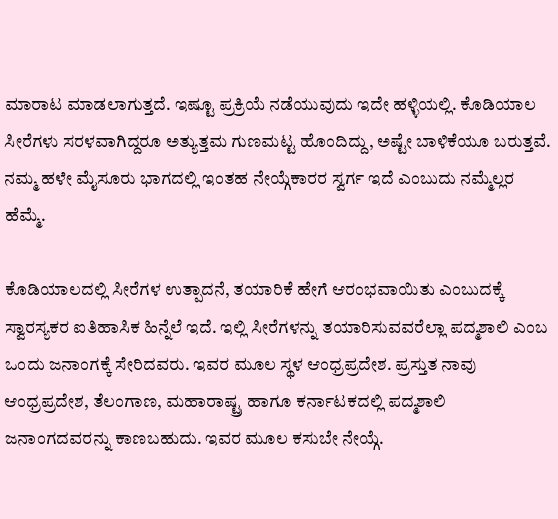ಮಾರಾಟ ಮಾಡಲಾಗುತ್ತದೆ. ಇಷ್ಟೂ ಪ್ರಕ್ರಿಯೆ ನಡೆಯುವುದು ಇದೇ ಹಳ್ಳಿಯಲ್ಲಿ. ಕೊಡಿಯಾಲ ಸೀರೆಗಳು ಸರಳವಾಗಿದ್ದರೂ ಅತ್ಯುತ್ತಮ ಗುಣಮಟ್ಟ ಹೊಂದಿದ್ದು, ಅಷ್ಟೇ ಬಾಳಿಕೆಯೂ ಬರುತ್ತವೆ. ನಮ್ಮ ಹಳೇ ಮೈಸೂರು ಭಾಗದಲ್ಲಿ ಇಂತಹ ನೇಯ್ಗೆಕಾರರ ಸ್ವರ್ಗ ಇದೆ ಎಂಬುದು ನಮ್ಮೆಲ್ಲರ ಹೆಮ್ಮೆ.

ಕೊಡಿಯಾಲದಲ್ಲಿ ಸೀರೆಗಳ ಉತ್ಪಾದನೆ, ತಯಾರಿಕೆ ಹೇಗೆ ಆರಂಭವಾಯಿತು ಎಂಬುದಕ್ಕೆ ಸ್ವಾರಸ್ಯಕರ ಐತಿಹಾಸಿಕ ಹಿನ್ನೆಲೆ ಇದೆ. ಇಲ್ಲಿ ಸೀರೆಗಳನ್ನು ತಯಾರಿಸುವವರೆಲ್ಲಾ ಪದ್ಮಶಾಲಿ ಎಂಬ ಒಂದು ಜನಾಂಗಕ್ಕೆ ಸೇರಿದವರು. ಇವರ ಮೂಲ ಸ್ಥಳ ಆಂಧ್ರಪ್ರದೇಶ. ಪ್ರಸ್ತುತ ನಾವು ಆಂಧ್ರಪ್ರದೇಶ, ತೆಲಂಗಾಣ, ಮಹಾರಾಷ್ಟ್ರ ಹಾಗೂ ಕರ್ನಾಟಕದಲ್ಲಿ ಪದ್ಮಶಾಲಿ ಜನಾಂಗದವರನ್ನು ಕಾಣಬಹುದು. ಇವರ ಮೂಲ ಕಸುಬೇ ನೇಯ್ಗೆ.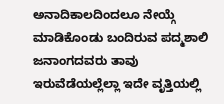ಅನಾದಿಕಾಲದಿಂದಲೂ ನೇಯ್ಗೆ ಮಾಡಿಕೊಂಡು ಬಂದಿರುವ ಪದ್ಮಶಾಲಿ ಜನಾಂಗದವರು ತಾವು ಇರುವೆಡೆಯಲ್ಲೆಲ್ಲಾ ಇದೇ ವೃತ್ತಿಯಲ್ಲಿ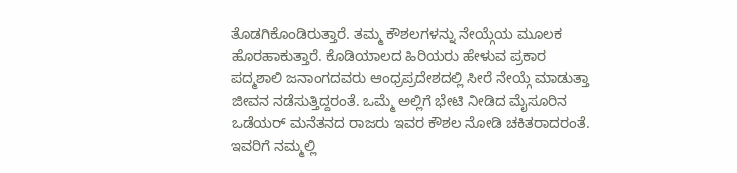ತೊಡಗಿಕೊಂಡಿರುತ್ತಾರೆ. ತಮ್ಮ ಕೌಶಲಗಳನ್ನು ನೇಯ್ಗೆಯ ಮೂಲಕ ಹೊರಹಾಕುತ್ತಾರೆ. ಕೊಡಿಯಾಲದ ಹಿರಿಯರು ಹೇಳುವ ಪ್ರಕಾರ ಪದ್ಮಶಾಲಿ ಜನಾಂಗದವರು ಆಂಧ್ರಪ್ರದೇಶದಲ್ಲಿ ಸೀರೆ ನೇಯ್ಗೆ ಮಾಡುತ್ತಾ ಜೀವನ ನಡೆಸುತ್ತಿದ್ದರಂತೆ. ಒಮ್ಮೆ ಅಲ್ಲಿಗೆ ಭೇಟಿ ನೀಡಿದ ಮೈಸೂರಿನ ಒಡೆಯರ್ ಮನೆತನದ ರಾಜರು ಇವರ ಕೌಶಲ ನೋಡಿ ಚಕಿತರಾದರಂತೆ. ಇವರಿಗೆ ನಮ್ಮಲ್ಲಿ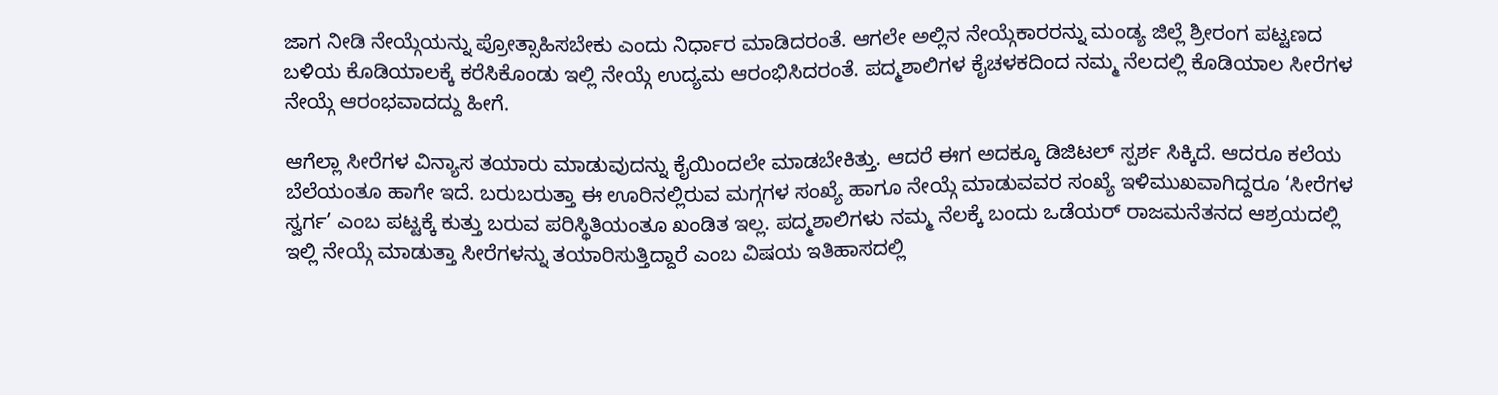ಜಾಗ ನೀಡಿ ನೇಯ್ಗೆಯನ್ನು ಪ್ರೋತ್ಸಾಹಿಸಬೇಕು ಎಂದು ನಿರ್ಧಾರ ಮಾಡಿದರಂತೆ. ಆಗಲೇ ಅಲ್ಲಿನ ನೇಯ್ಗೆಕಾರರನ್ನು ಮಂಡ್ಯ ಜಿಲ್ಲೆ ಶ್ರೀರಂಗ ಪಟ್ಟಣದ ಬಳಿಯ ಕೊಡಿಯಾಲಕ್ಕೆ ಕರೆಸಿಕೊಂಡು ಇಲ್ಲಿ ನೇಯ್ಗೆ ಉದ್ಯಮ ಆರಂಭಿಸಿದರಂತೆ. ಪದ್ಮಶಾಲಿಗಳ ಕೈಚಳಕದಿಂದ ನಮ್ಮ ನೆಲದಲ್ಲಿ ಕೊಡಿಯಾಲ ಸೀರೆಗಳ ನೇಯ್ಗೆ ಆರಂಭವಾದದ್ದು ಹೀಗೆ.

ಆಗೆಲ್ಲಾ ಸೀರೆಗಳ ವಿನ್ಯಾಸ ತಯಾರು ಮಾಡುವುದನ್ನು ಕೈಯಿಂದಲೇ ಮಾಡಬೇಕಿತ್ತು. ಆದರೆ ಈಗ ಅದಕ್ಕೂ ಡಿಜಿಟಲ್ ಸ್ಪರ್ಶ ಸಿಕ್ಕಿದೆ. ಆದರೂ ಕಲೆಯ ಬೆಲೆಯಂತೂ ಹಾಗೇ ಇದೆ. ಬರುಬರುತ್ತಾ ಈ ಊರಿನಲ್ಲಿರುವ ಮಗ್ಗಗಳ ಸಂಖ್ಯೆ ಹಾಗೂ ನೇಯ್ಗೆ ಮಾಡುವವರ ಸಂಖ್ಯೆ ಇಳಿಮುಖವಾಗಿದ್ದರೂ ‘ಸೀರೆಗಳ ಸ್ವರ್ಗ’ ಎಂಬ ಪಟ್ಟಕ್ಕೆ ಕುತ್ತು ಬರುವ ಪರಿಸ್ಥಿತಿಯಂತೂ ಖಂಡಿತ ಇಲ್ಲ. ಪದ್ಮಶಾಲಿಗಳು ನಮ್ಮ ನೆಲಕ್ಕೆ ಬಂದು ಒಡೆಯರ್ ರಾಜಮನೆತನದ ಆಶ್ರಯದಲ್ಲಿ ಇಲ್ಲಿ ನೇಯ್ಗೆ ಮಾಡುತ್ತಾ ಸೀರೆಗಳನ್ನು ತಯಾರಿಸುತ್ತಿದ್ದಾರೆ ಎಂಬ ವಿಷಯ ಇತಿಹಾಸದಲ್ಲಿ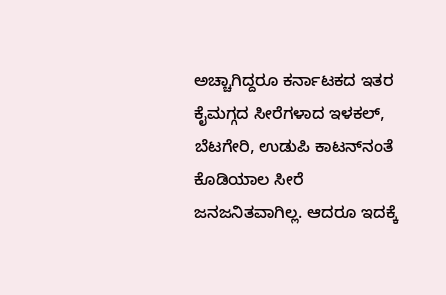ಅಚ್ಚಾಗಿದ್ದರೂ ಕರ್ನಾಟಕದ ಇತರ ಕೈಮಗ್ಗದ ಸೀರೆಗಳಾದ ಇಳಕಲ್, ಬೆಟಗೇರಿ, ಉಡುಪಿ ಕಾಟನ್‌ನಂತೆ ಕೊಡಿಯಾಲ ಸೀರೆ ಜನಜನಿತವಾಗಿಲ್ಲ. ಆದರೂ ಇದಕ್ಕೆ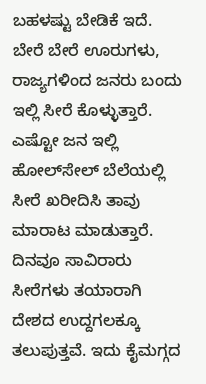ಬಹಳಷ್ಟು ಬೇಡಿಕೆ ಇದೆ. ಬೇರೆ ಬೇರೆ ಊರುಗಳು, ರಾಜ್ಯಗಳಿಂದ ಜನರು ಬಂದು ಇಲ್ಲಿ ಸೀರೆ ಕೊಳ್ಳುತ್ತಾರೆ. ಎಷ್ಟೋ ಜನ ಇಲ್ಲಿ ಹೋಲ್‌ಸೇಲ್ ಬೆಲೆಯಲ್ಲಿ ಸೀರೆ ಖರೀದಿಸಿ ತಾವು ಮಾರಾಟ ಮಾಡುತ್ತಾರೆ. ದಿನವೂ ಸಾವಿರಾರು ಸೀರೆಗಳು ತಯಾರಾಗಿ ದೇಶದ ಉದ್ದಗಲಕ್ಕೂ ತಲುಪುತ್ತವೆ. ಇದು ಕೈಮಗ್ಗದ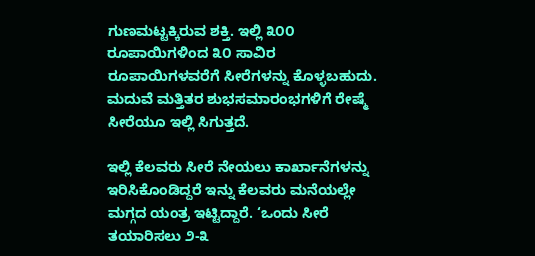ಗುಣಮಟ್ಟಕ್ಕಿರುವ ಶಕ್ತಿ. ಇಲ್ಲಿ ೩೦೦ ರೂಪಾಯಿಗಳಿಂದ ೩೦ ಸಾವಿರ ರೂಪಾಯಿಗಳವರೆಗೆ ಸೀರೆಗಳನ್ನು ಕೊಳ್ಳಬಹುದು. ಮದುವೆ ಮತ್ತಿತರ ಶುಭಸಮಾರಂಭಗಳಿಗೆ ರೇಷ್ಮೆ ಸೀರೆಯೂ ಇಲ್ಲಿ ಸಿಗುತ್ತದೆ.

ಇಲ್ಲಿ ಕೆಲವರು ಸೀರೆ ನೇಯಲು ಕಾರ್ಖಾನೆಗಳನ್ನು ಇರಿಸಿಕೊಂಡಿದ್ದರೆ ಇನ್ನು ಕೆಲವರು ಮನೆಯಲ್ಲೇ ಮಗ್ಗದ ಯಂತ್ರ ಇಟ್ಟಿದ್ದಾರೆ. ‘ಒಂದು ಸೀರೆ ತಯಾರಿಸಲು ೨-೩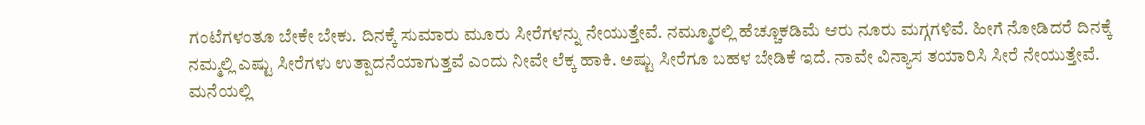ಗಂಟೆಗಳಂತೂ ಬೇಕೇ ಬೇಕು. ದಿನಕ್ಕೆ ಸುಮಾರು ಮೂರು ಸೀರೆಗಳನ್ನು ನೇಯುತ್ತೇವೆ. ನಮ್ಮೂರಲ್ಲಿ ಹೆಚ್ಚೂಕಡಿಮೆ ಆರು ನೂರು ಮಗ್ಗಗಳಿವೆ. ಹೀಗೆ ನೋಡಿದರೆ ದಿನಕ್ಕೆ ನಮ್ಮಲ್ಲಿ ಎಷ್ಟು ಸೀರೆಗಳು ಉತ್ಪಾದನೆಯಾಗುತ್ತವೆ ಎಂದು ನೀವೇ ಲೆಕ್ಕ ಹಾಕಿ. ಅಷ್ಟು ಸೀರೆಗೂ ಬಹಳ ಬೇಡಿಕೆ ಇದೆ. ನಾವೇ ವಿನ್ಯಾಸ ತಯಾರಿಸಿ ಸೀರೆ ನೇಯುತ್ತೇವೆ. ಮನೆಯಲ್ಲಿ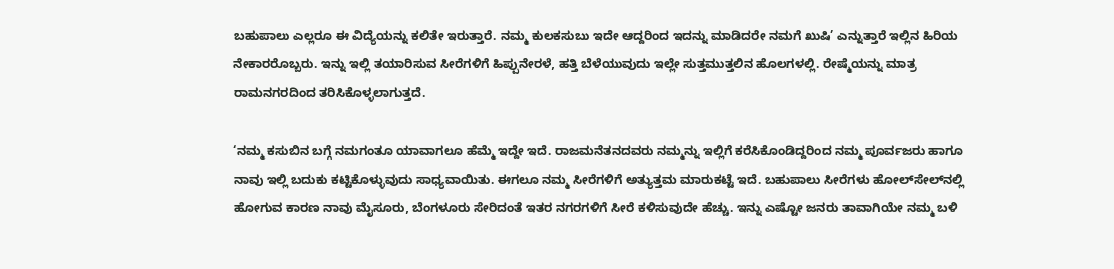ಬಹುಪಾಲು ಎಲ್ಲರೂ ಈ ವಿದ್ಯೆಯನ್ನು ಕಲಿತೇ ಇರುತ್ತಾರೆ. ನಮ್ಮ ಕುಲಕಸುಬು ಇದೇ ಆದ್ದರಿಂದ ಇದನ್ನು ಮಾಡಿದರೇ ನಮಗೆ ಖುಷಿ’ ಎನ್ನುತ್ತಾರೆ ಇಲ್ಲಿನ ಹಿರಿಯ ನೇಕಾರರೊಬ್ಬರು. ಇನ್ನು ಇಲ್ಲಿ ತಯಾರಿಸುವ ಸೀರೆಗಳಿಗೆ ಹಿಪ್ಪುನೇರಳೆ, ಹತ್ತಿ ಬೆಳೆಯುವುದು ಇಲ್ಲೇ ಸುತ್ತಮುತ್ತಲಿನ ಹೊಲಗಳಲ್ಲಿ. ರೇಷ್ಮೆಯನ್ನು ಮಾತ್ರ ರಾಮನಗರದಿಂದ ತರಿಸಿಕೊಳ್ಳಲಾಗುತ್ತದೆ.

‘ನಮ್ಮ ಕಸುಬಿನ ಬಗ್ಗೆ ನಮಗಂತೂ ಯಾವಾಗಲೂ ಹೆಮ್ಮೆ ಇದ್ದೇ ಇದೆ. ರಾಜಮನೆತನದವರು ನಮ್ಮನ್ನು ಇಲ್ಲಿಗೆ ಕರೆಸಿಕೊಂಡಿದ್ದರಿಂದ ನಮ್ಮ ಪೂರ್ವಜರು ಹಾಗೂ ನಾವು ಇಲ್ಲಿ ಬದುಕು ಕಟ್ಟಿಕೊಳ್ಳುವುದು ಸಾಧ್ಯವಾಯಿತು. ಈಗಲೂ ನಮ್ಮ ಸೀರೆಗಳಿಗೆ ಅತ್ಯುತ್ತಮ ಮಾರುಕಟ್ಟೆ ಇದೆ. ಬಹುಪಾಲು ಸೀರೆಗಳು ಹೋಲ್‌ಸೇಲ್‌ನಲ್ಲಿ ಹೋಗುವ ಕಾರಣ ನಾವು ಮೈಸೂರು, ಬೆಂಗಳೂರು ಸೇರಿದಂತೆ ಇತರ ನಗರಗಳಿಗೆ ಸೀರೆ ಕಳಿಸುವುದೇ ಹೆಚ್ಚು. ಇನ್ನು ಎಷ್ಟೋ ಜನರು ತಾವಾಗಿಯೇ ನಮ್ಮ ಬಳಿ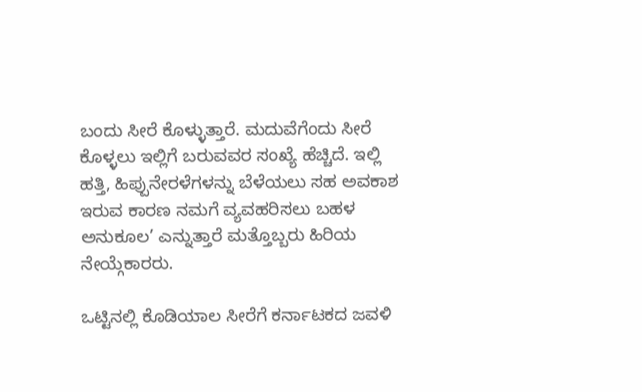ಬಂದು ಸೀರೆ ಕೊಳ್ಳುತ್ತಾರೆ. ಮದುವೆಗೆಂದು ಸೀರೆ ಕೊಳ್ಳಲು ಇಲ್ಲಿಗೆ ಬರುವವರ ಸಂಖ್ಯೆ ಹೆಚ್ಚಿದೆ. ಇಲ್ಲಿ ಹತ್ತಿ, ಹಿಪ್ಪುನೇರಳೆಗಳನ್ನು ಬೆಳೆಯಲು ಸಹ ಅವಕಾಶ ಇರುವ ಕಾರಣ ನಮಗೆ ವ್ಯವಹರಿಸಲು ಬಹಳ ಅನುಕೂಲ’ ಎನ್ನುತ್ತಾರೆ ಮತ್ತೊಬ್ಬರು ಹಿರಿಯ ನೇಯ್ಗೆಕಾರರು.

ಒಟ್ಟಿನಲ್ಲಿ ಕೊಡಿಯಾಲ ಸೀರೆಗೆ ಕರ್ನಾಟಕದ ಜವಳಿ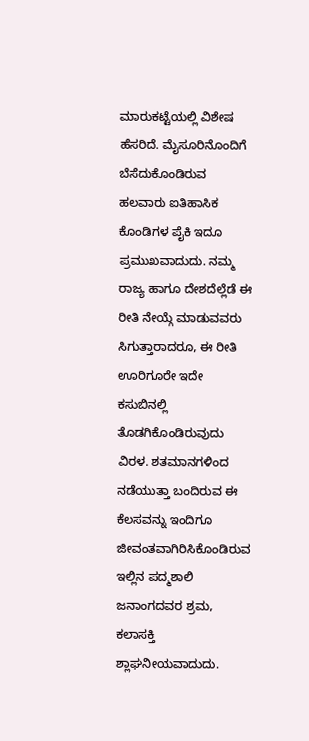ಮಾರುಕಟ್ಟೆಯಲ್ಲಿ ವಿಶೇಷ ಹೆಸರಿದೆ. ಮೈಸೂರಿನೊಂದಿಗೆ ಬೆಸೆದುಕೊಂಡಿರುವ ಹಲವಾರು ಐತಿಹಾಸಿಕ ಕೊಂಡಿಗಳ ಪೈಕಿ ಇದೂ ಪ್ರಮುಖವಾದುದು. ನಮ್ಮ ರಾಜ್ಯ ಹಾಗೂ ದೇಶದೆಲ್ಲೆಡೆ ಈ ರೀತಿ ನೇಯ್ಗೆ ಮಾಡುವವರು ಸಿಗುತ್ತಾರಾದರೂ, ಈ ರೀತಿ ಊರಿಗೂರೇ ಇದೇ ಕಸುಬಿನಲ್ಲಿ ತೊಡಗಿಕೊಂಡಿರುವುದು ವಿರಳ. ಶತಮಾನಗಳಿಂದ ನಡೆಯುತ್ತಾ ಬಂದಿರುವ ಈ ಕೆಲಸವನ್ನು ಇಂದಿಗೂ ಜೀವಂತವಾಗಿರಿಸಿಕೊಂಡಿರುವ ಇಲ್ಲಿನ ಪದ್ಮಶಾಲಿ ಜನಾಂಗದವರ ಶ್ರಮ, ಕಲಾಸಕ್ತಿ ಶ್ಲಾಘನೀಯವಾದುದು.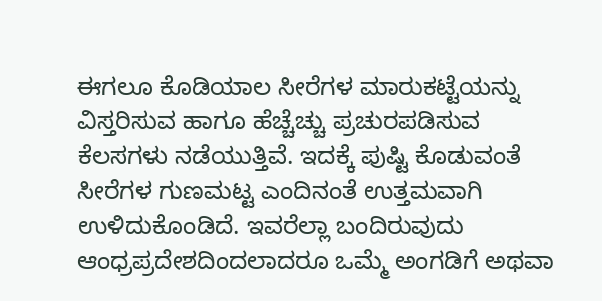ಈಗಲೂ ಕೊಡಿಯಾಲ ಸೀರೆಗಳ ಮಾರುಕಟ್ಟೆಯನ್ನು ವಿಸ್ತರಿಸುವ ಹಾಗೂ ಹೆಚ್ಚೆಚ್ಚು ಪ್ರಚುರಪಡಿಸುವ ಕೆಲಸಗಳು ನಡೆಯುತ್ತಿವೆ. ಇದಕ್ಕೆ ಪುಷ್ಟಿ ಕೊಡುವಂತೆ ಸೀರೆಗಳ ಗುಣಮಟ್ಟ ಎಂದಿನಂತೆ ಉತ್ತಮವಾಗಿ ಉಳಿದುಕೊಂಡಿದೆ. ಇವರೆಲ್ಲಾ ಬಂದಿರುವುದು ಆಂಧ್ರಪ್ರದೇಶದಿಂದಲಾದರೂ ಒಮ್ಮೆ ಅಂಗಡಿಗೆ ಅಥವಾ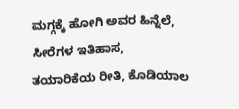ಮಗ್ಗಕ್ಕೆ ಹೋಗಿ ಅವರ ಹಿನ್ನೆಲೆ, ಸೀರೆಗಳ ಇತಿಹಾಸ, ತಯಾರಿಕೆಯ ರೀತಿ, ಕೊಡಿಯಾಲ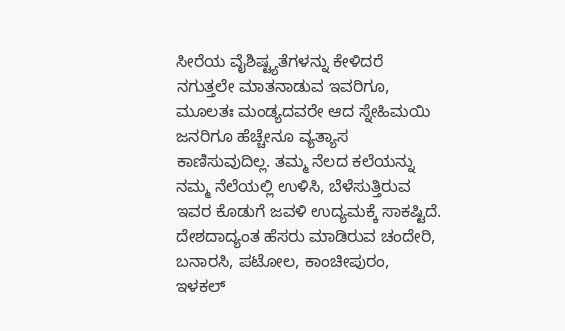ಸೀರೆಯ ವೈಶಿಷ್ಟ್ಯತೆಗಳನ್ನು ಕೇಳಿದರೆ ನಗುತ್ತಲೇ ಮಾತನಾಡುವ ಇವರಿಗೂ, ಮೂಲತಃ ಮಂಡ್ಯದವರೇ ಆದ ಸ್ನೇಹಿಮಯಿ ಜನರಿಗೂ ಹೆಚ್ಚೇನೂ ವ್ಯತ್ಯಾಸ ಕಾಣಿಸುವುದಿಲ್ಲ. ತಮ್ಮ ನೆಲದ ಕಲೆಯನ್ನು ನಮ್ಮ ನೆಲೆಯಲ್ಲಿ ಉಳಿಸಿ, ಬೆಳೆಸುತ್ತಿರುವ ಇವರ ಕೊಡುಗೆ ಜವಳಿ ಉದ್ಯಮಕ್ಕೆ ಸಾಕಷ್ಟಿದೆ. ದೇಶದಾದ್ಯಂತ ಹೆಸರು ಮಾಡಿರುವ ಚಂದೇರಿ, ಬನಾರಸಿ, ಪಟೋಲ, ಕಾಂಚೀಪುರಂ, ಇಳಕಲ್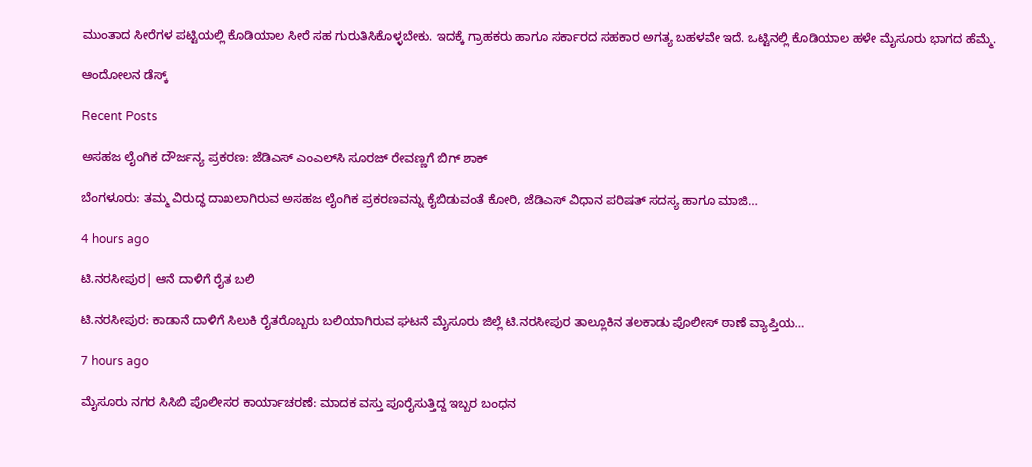ಮುಂತಾದ ಸೀರೆಗಳ ಪಟ್ಟಿಯಲ್ಲಿ ಕೊಡಿಯಾಲ ಸೀರೆ ಸಹ ಗುರುತಿಸಿಕೊಳ್ಳಬೇಕು. ಇದಕ್ಕೆ ಗ್ರಾಹಕರು ಹಾಗೂ ಸರ್ಕಾರದ ಸಹಕಾರ ಅಗತ್ಯ ಬಹಳವೇ ಇದೆ. ಒಟ್ಟಿನಲ್ಲಿ ಕೊಡಿಯಾಲ ಹಳೇ ಮೈಸೂರು ಭಾಗದ ಹೆಮ್ಮೆ.

ಆಂದೋಲನ ಡೆಸ್ಕ್

Recent Posts

ಅಸಹಜ ಲೈಂಗಿಕ ದೌರ್ಜನ್ಯ ಪ್ರಕರಣ: ಜೆಡಿಎಸ್‌ ಎಂಎಲ್‌ಸಿ ಸೂರಜ್‌ ರೇವಣ್ಣಗೆ ಬಿಗ್‌ ಶಾಕ್‌

ಬೆಂಗಳೂರು: ತಮ್ಮ ವಿರುದ್ಧ ದಾಖಲಾಗಿರುವ ಅಸಹಜ ಲೈಂಗಿಕ ಪ್ರಕರಣವನ್ನು ಕೈಬಿಡುವಂತೆ ಕೋರಿ, ಜೆಡಿಎಸ್ ವಿಧಾನ ಪರಿಷತ್ ಸದಸ್ಯ ಹಾಗೂ ಮಾಜಿ…

4 hours ago

ಟಿ.ನರಸೀಪುರ| ಆನೆ ದಾಳಿಗೆ ರೈತ ಬಲಿ

ಟಿ.ನರಸೀಪುರ: ಕಾಡಾನೆ ದಾಳಿಗೆ ಸಿಲುಕಿ ರೈತರೊಬ್ಬರು ಬಲಿಯಾಗಿರುವ ಘಟನೆ ಮೈಸೂರು ಜಿಲ್ಲೆ ಟಿ.ನರಸೀಪುರ ತಾಲ್ಲೂಕಿನ ತಲಕಾಡು ಪೊಲೀಸ್‌ ಠಾಣೆ ವ್ಯಾಪ್ತಿಯ…

7 hours ago

ಮೈಸೂರು ನಗರ ಸಿಸಿಬಿ ಪೊಲೀಸರ ಕಾರ್ಯಾಚರಣೆ: ಮಾದಕ ವಸ್ತು ಪೂರೈಸುತ್ತಿದ್ದ ಇಬ್ಬರ ಬಂಧನ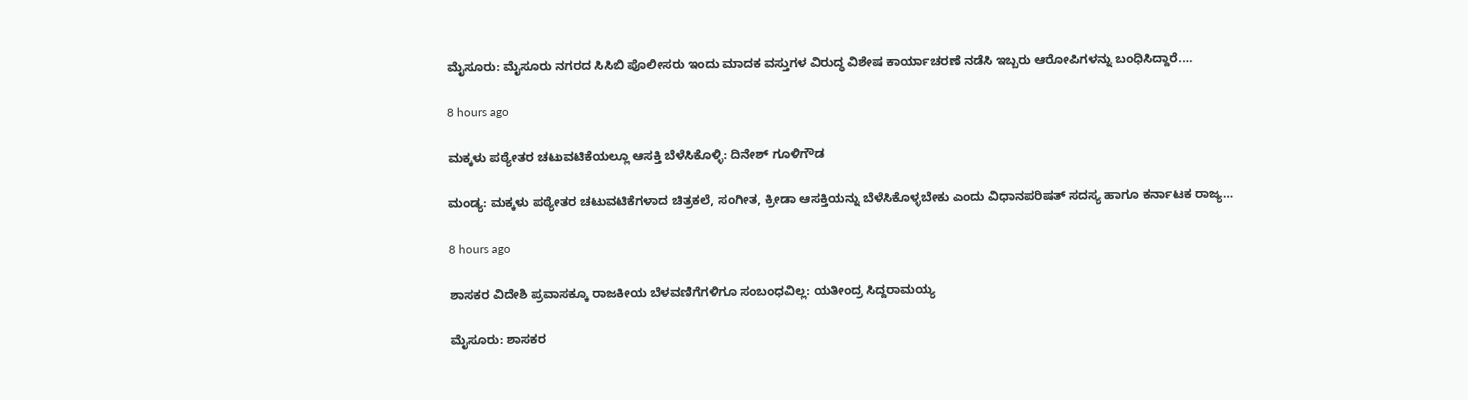ಮೈಸೂರು: ಮೈಸೂರು ನಗರದ ಸಿಸಿಬಿ ಪೊಲೀಸರು ಇಂದು ಮಾದಕ ವಸ್ತುಗಳ ವಿರುದ್ಧ ವಿಶೇಷ ಕಾರ್ಯಾಚರಣೆ ನಡೆಸಿ ಇಬ್ಬರು ಆರೋಪಿಗಳನ್ನು ಬಂಧಿಸಿದ್ದಾರೆ.…

8 hours ago

ಮಕ್ಕಳು ಪಠ್ಯೇತರ ಚಟುವಟಿಕೆಯಲ್ಲೂ ಆಸಕ್ತಿ ಬೆಳೆಸಿಕೊಳ್ಳಿ: ದಿನೇಶ್‌ ಗೂಳಿಗೌಡ

ಮಂಡ್ಯ: ಮಕ್ಕಳು ಪಠ್ಯೇತರ ಚಟುವಟಿಕೆಗಳಾದ ಚಿತ್ರಕಲೆ, ಸಂಗೀತ, ಕ್ರೀಡಾ ಆಸಕ್ತಿಯನ್ನು ಬೆಳೆಸಿಕೊಳ್ಳಬೇಕು ಎಂದು ವಿಧಾನಪರಿಷತ್‌ ಸದಸ್ಯ ಹಾಗೂ ಕರ್ನಾಟಕ ರಾಜ್ಯ…

8 hours ago

ಶಾಸಕರ ವಿದೇಶಿ ಪ್ರವಾಸಕ್ಕೂ ರಾಜಕೀಯ ಬೆಳವಣಿಗೆಗಳಿಗೂ ಸಂಬಂಧವಿಲ್ಲ: ಯತೀಂದ್ರ ಸಿದ್ದರಾಮಯ್ಯ

ಮೈಸೂರು: ಶಾಸಕರ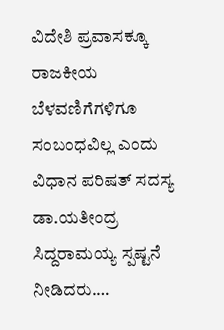ವಿದೇಶಿ ಪ್ರವಾಸಕ್ಕೂ ರಾಜಕೀಯ ಬೆಳವಣಿಗೆಗಳಿಗೂ ಸಂಬಂಧವಿಲ್ಲ ಎಂದು ವಿಧಾನ ಪರಿಷತ್ ಸದಸ್ಯ ಡಾ.ಯತೀಂದ್ರ ಸಿದ್ದರಾಮಯ್ಯ ಸ್ಪಷ್ಟನೆ ನೀಡಿದರು.…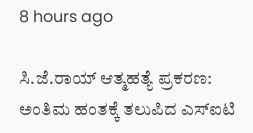8 hours ago

ಸಿ.ಜೆ.ರಾಯ್‌ ಆತ್ಮಹತ್ಯೆ ಪ್ರಕರಣ: ಅಂತಿಮ ಹಂತಕ್ಕೆ ತಲುಪಿದ ಎಸ್‌ಐಟಿ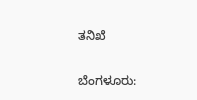ತನಿಖೆ

ಬೆಂಗಳೂರು: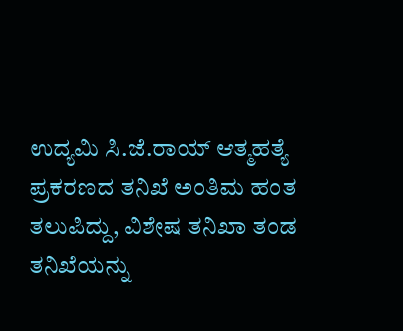ಉದ್ಯಮಿ ಸಿ.ಜೆ.ರಾಯ್‌ ಆತ್ಮಹತ್ಯೆ ಪ್ರಕರಣದ ತನಿಖೆ ಅಂತಿಮ ಹಂತ ತಲುಪಿದ್ದು, ವಿಶೇಷ ತನಿಖಾ ತಂಡ ತನಿಖೆಯನ್ನು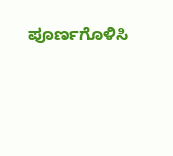ಪೂರ್ಣಗೊಳಿಸಿ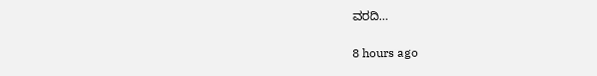ವರದಿ…

8 hours ago